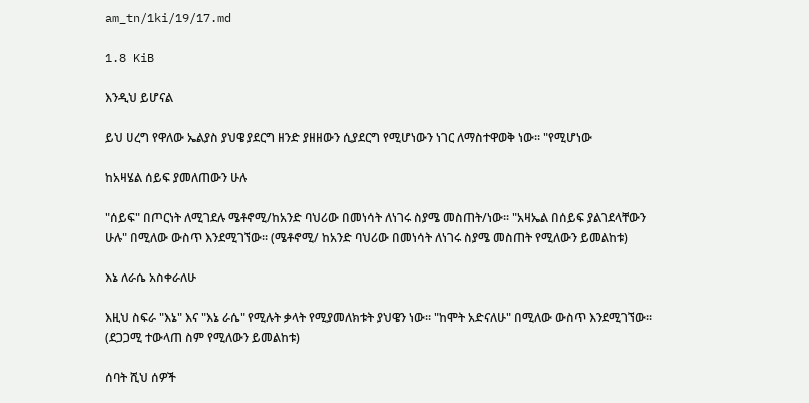am_tn/1ki/19/17.md

1.8 KiB

እንዲህ ይሆናል

ይህ ሀረግ የዋለው ኤልያስ ያህዌ ያደርግ ዘንድ ያዘዘውን ሲያደርግ የሚሆነውን ነገር ለማስተዋወቅ ነው፡፡ "የሚሆነው

ከአዛሄል ሰይፍ ያመለጠውን ሁሉ

"ሰይፍ" በጦርነት ለሚገደሉ ሜቶኖሚ/ከአንድ ባህሪው በመነሳት ለነገሩ ስያሜ መስጠት/ነው፡፡ "አዛኤል በሰይፍ ያልገደላቸውን ሁሉ" በሚለው ውስጥ እንደሚገኘው፡፡ (ሜቶኖሚ/ ከአንድ ባህሪው በመነሳት ለነገሩ ስያሜ መስጠት የሚለውን ይመልከቱ)

እኔ ለራሴ አስቀራለሁ

እዚህ ስፍራ "እኔ" እና "እኔ ራሴ" የሚሉት ቃላት የሚያመለክቱት ያህዌን ነው፡፡ "ከሞት አድናለሁ" በሚለው ውስጥ እንደሚገኘው፡፡ (ደጋጋሚ ተውላጠ ስም የሚለውን ይመልከቱ)

ሰባት ሺህ ሰዎች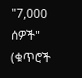"7,000 ሰዎች" (ቁጥሮች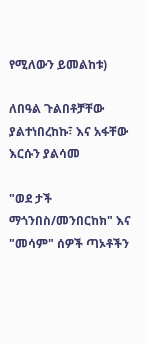የሚለውን ይመልከቱ)

ለበዓል ጉልበቶቻቸው ያልተነበረከኩ፣ እና አፋቸው እርሱን ያልሳመ

"ወደ ታች ማጎንበስ/መንበርከክ" እና "መሳም" ሰዎች ጣኦቶችን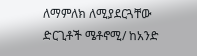ለማምለክ ለሚያደርጓቸው ድርጊቶች ሜቶኖሚ/ ከአንድ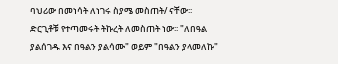ባህሪው በመነሳት ለነገሩ ስያሜ መስጠት/ ናቸው፡፡ ድርጊቶቹ የተጣመሩት ትኩረት ለመስጠት ነው፡፡ "ለበዓል ያልሰገዱ እና በዓልን ያልሳሙ" ወይም "በዓልን ያላመለኩ"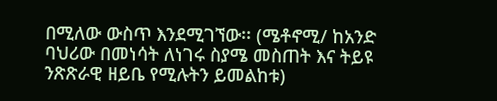በሚለው ውስጥ እንደሚገኘው፡፡ (ሜቶኖሚ/ ከአንድ ባህሪው በመነሳት ለነገሩ ስያሜ መስጠት እና ትይዩ ንጽጽራዊ ዘይቤ የሚሉትን ይመልከቱ)